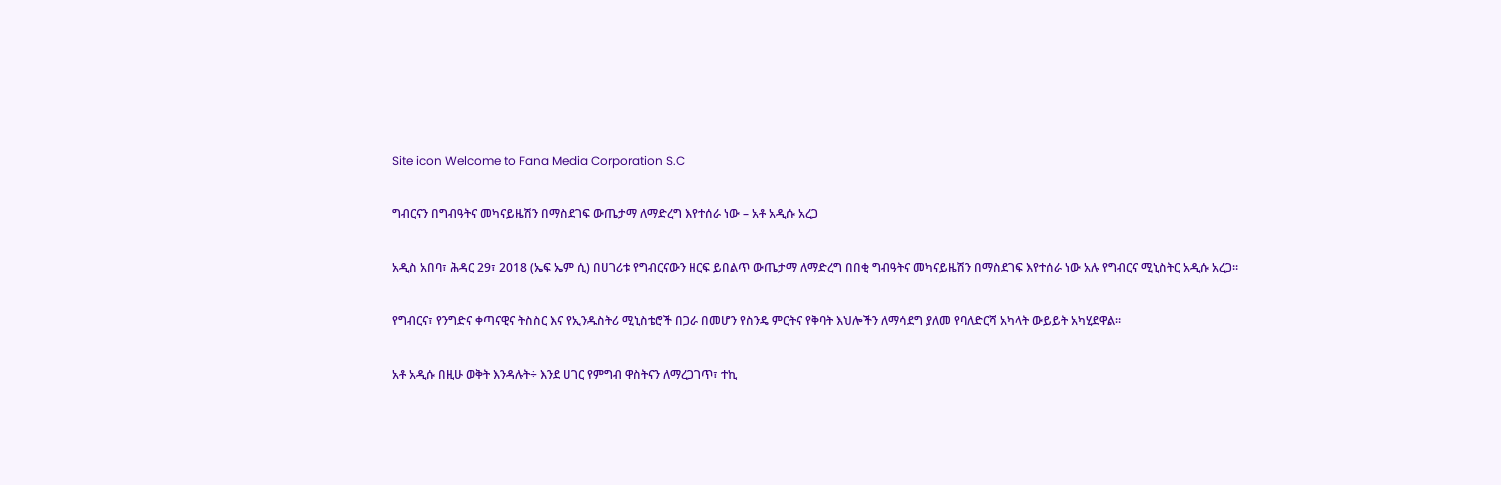Site icon Welcome to Fana Media Corporation S.C

ግብርናን በግብዓትና መካናይዜሽን በማስደገፍ ውጤታማ ለማድረግ እየተሰራ ነው – አቶ አዲሱ አረጋ

አዲስ አበባ፣ ሕዳር 29፣ 2018 (ኤፍ ኤም ሲ) በሀገሪቱ የግብርናውን ዘርፍ ይበልጥ ውጤታማ ለማድረግ በበቂ ግብዓትና መካናይዜሽን በማስደገፍ እየተሰራ ነው አሉ የግብርና ሚኒስትር አዲሱ አረጋ።

የግብርና፣ የንግድና ቀጣናዊና ትስስር እና የኢንዱስትሪ ሚኒስቴሮች በጋራ በመሆን የስንዴ ምርትና የቅባት እህሎችን ለማሳደግ ያለመ የባለድርሻ አካላት ውይይት አካሂደዋል።

አቶ አዲሱ በዚሁ ወቅት እንዳሉት÷ እንደ ሀገር የምግብ ዋስትናን ለማረጋገጥ፣ ተኪ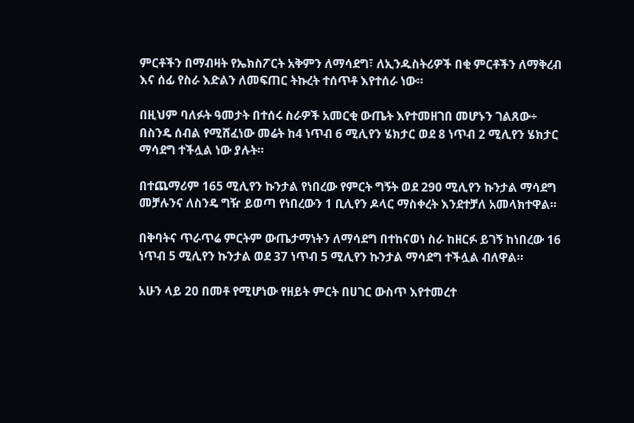ምርቶችን በማብዛት የኤክስፖርት አቅምን ለማሳደግ፣ ለኢንዱስትሪዎች በቂ ምርቶችን ለማቅረብ እና ሰፊ የስራ እድልን ለመፍጠር ትኩረት ተሰጥቶ እየተሰራ ነው።

በዚህም ባለፉት ዓመታት በተሰሩ ስራዎች አመርቂ ውጤት እየተመዘገበ መሆኑን ገልጸው÷ በስንዴ ሰብል የሚሸፈነው መሬት ከ4 ነጥብ 6 ሚሊየን ሄክታር ወደ 8 ነጥብ 2 ሚሊየን ሄክታር ማሳደግ ተችሏል ነው ያሉት።

በተጨማሪም 165 ሚሊየን ኩንታል የነበረው የምርት ግኝት ወደ 290 ሚሊየን ኩንታል ማሳደግ መቻሉንና ለስንዴ ግዥ ይወጣ የነበረውን 1 ቢሊየን ዶላር ማስቀረት እንደተቻለ አመላክተዋል።

በቅባትና ጥራጥሬ ምርትም ውጤታማነትን ለማሳደግ በተከናወነ ስራ ከዘርፉ ይገኝ ከነበረው 16 ነጥብ 5 ሚሊየን ኩንታል ወደ 37 ነጥብ 5 ሚሊየን ኩንታል ማሳደግ ተችሏል ብለዋል።

አሁን ላይ 20 በመቶ የሚሆነው የዘይት ምርት በሀገር ውስጥ እየተመረተ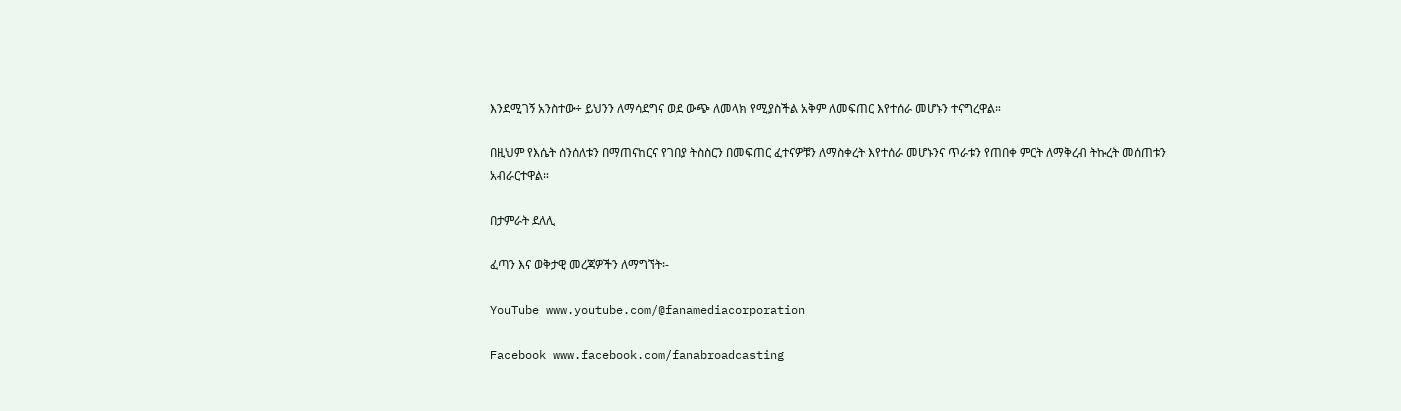እንደሚገኝ አንስተው÷ ይህንን ለማሳደግና ወደ ውጭ ለመላክ የሚያስችል አቅም ለመፍጠር እየተሰራ መሆኑን ተናግረዋል።

በዚህም የእሴት ሰንሰለቱን በማጠናከርና የገበያ ትስስርን በመፍጠር ፈተናዎቹን ለማስቀረት እየተሰራ መሆኑንና ጥራቱን የጠበቀ ምርት ለማቅረብ ትኩረት መሰጠቱን አብራርተዋል።

በታምራት ደለሊ

ፈጣን እና ወቅታዊ መረጃዎችን ለማግኘት፡-

YouTube www.youtube.com/@fanamediacorporation

Facebook www.facebook.com/fanabroadcasting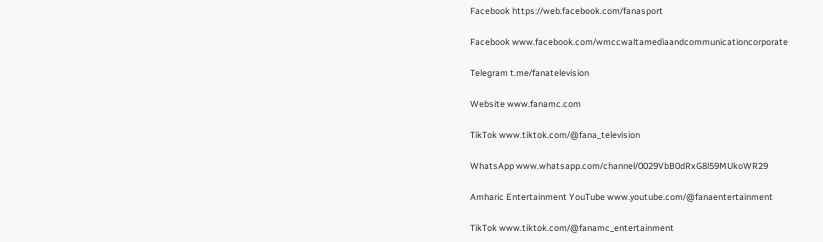Facebook https://web.facebook.com/fanasport

Facebook www.facebook.com/wmccwaltamediaandcommunicationcorporate

Telegram t.me/fanatelevision

Website www.fanamc.com

TikTok www.tiktok.com/@fana_television

WhatsApp www.whatsapp.com/channel/0029VbB0dRxG8l59MUkoWR29

Amharic Entertainment YouTube www.youtube.com/@fanaentertainment

TikTok www.tiktok.com/@fanamc_entertainment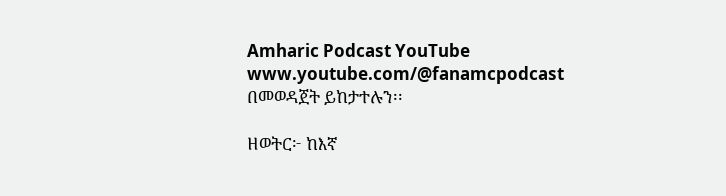Amharic Podcast YouTube www.youtube.com/@fanamcpodcast በመወዳጀት ይከታተሉን፡፡

ዘወትር፦ ከእኛ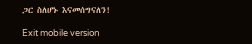ጋር ስለሆኑ እናመሰግናለን!

Exit mobile version